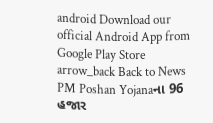android Download our official Android App from Google Play Store
arrow_back Back to News
PM Poshan Yojanaના 96 હજાર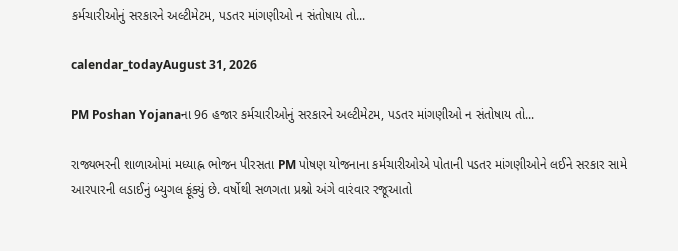કર્મચારીઓનું સરકારને અલ્ટીમેટમ, પડતર માંગણીઓ ન સંતોષાય તો...

calendar_todayAugust 31, 2026

PM Poshan Yojanaના 96 હજાર કર્મચારીઓનું સરકારને અલ્ટીમેટમ, પડતર માંગણીઓ ન સંતોષાય તો...

રાજ્યભરની શાળાઓમાં મધ્યાહ્ન ભોજન પીરસતા PM પોષણ યોજનાના કર્મચારીઓએ પોતાની પડતર માંગણીઓને લઈને સરકાર સામે આરપારની લડાઈનું બ્યુગલ ફૂંક્યું છે. વર્ષોથી સળગતા પ્રશ્નો અંગે વારંવાર રજૂઆતો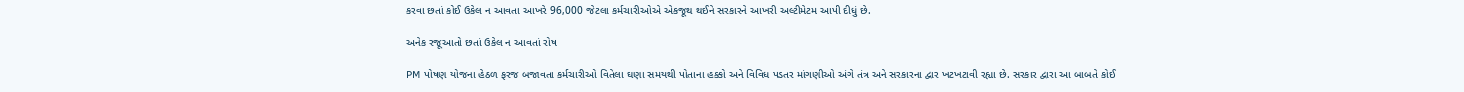કરવા છતાં કોઈ ઉકેલ ન આવતા આખરે 96,000 જેટલા કર્મચારીઓએ એકજૂથ થઈને સરકારને આખરી અલ્ટીમેટમ આપી દીધું છે.

અનેક રજૂઆતો છતાં ઉકેલ ન આવતાં રોષ

PM પોષણ યોજના હેઠળ ફરજ બજાવતા કર્મચારીઓ વિતેલા ઘણા સમયથી પોતાના હક્કો અને વિવિધ પડતર માંગણીઓ અંગે તંત્ર અને સરકારના દ્વાર ખટખટાવી રહ્યા છે. સરકાર દ્વારા આ બાબતે કોઈ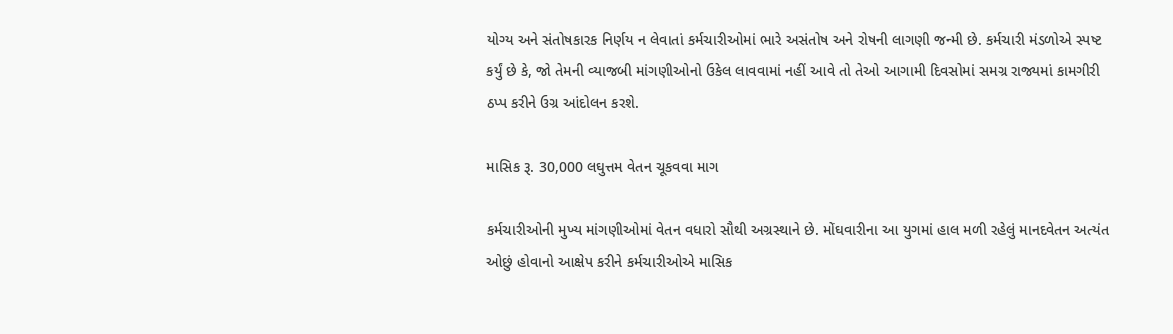યોગ્ય અને સંતોષકારક નિર્ણય ન લેવાતાં કર્મચારીઓમાં ભારે અસંતોષ અને રોષની લાગણી જન્મી છે. કર્મચારી મંડળોએ સ્પષ્ટ કર્યું છે કે, જો તેમની વ્યાજબી માંગણીઓનો ઉકેલ લાવવામાં નહીં આવે તો તેઓ આગામી દિવસોમાં સમગ્ર રાજ્યમાં કામગીરી ઠપ્પ કરીને ઉગ્ર આંદોલન કરશે.

માસિક રૂ. 30,000 લઘુત્તમ વેતન ચૂકવવા માગ

કર્મચારીઓની મુખ્ય માંગણીઓમાં વેતન વધારો સૌથી અગ્રસ્થાને છે. મોંઘવારીના આ યુગમાં હાલ મળી રહેલું માનદવેતન અત્યંત ઓછું હોવાનો આક્ષેપ કરીને કર્મચારીઓએ માસિક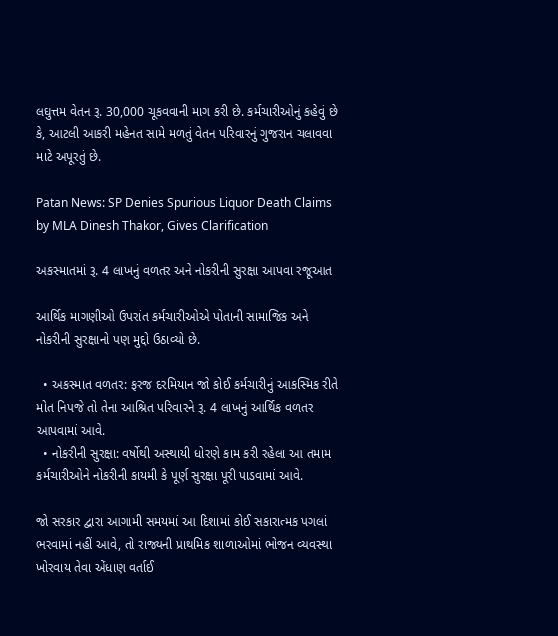લઘુત્તમ વેતન રૂ. 30,000 ચૂકવવાની માગ કરી છે. કર્મચારીઓનું કહેવું છે કે, આટલી આકરી મહેનત સામે મળતું વેતન પરિવારનું ગુજરાન ચલાવવા માટે અપૂરતું છે.

Patan News: SP Denies Spurious Liquor Death Claims by MLA Dinesh Thakor, Gives Clarification

અકસ્માતમાં રૂ. 4 લાખનું વળતર અને નોકરીની સુરક્ષા આપવા રજૂઆત

આર્થિક માગણીઓ ઉપરાંત કર્મચારીઓએ પોતાની સામાજિક અને નોકરીની સુરક્ષાનો પણ મુદ્દો ઉઠાવ્યો છે.

  • અકસ્માત વળતર: ફરજ દરમિયાન જો કોઈ કર્મચારીનું આકસ્મિક રીતે મોત નિપજે તો તેના આશ્રિત પરિવારને રૂ. 4 લાખનું આર્થિક વળતર આપવામાં આવે.
  • નોકરીની સુરક્ષા: વર્ષોથી અસ્થાયી ધોરણે કામ કરી રહેલા આ તમામ કર્મચારીઓને નોકરીની કાયમી કે પૂર્ણ સુરક્ષા પૂરી પાડવામાં આવે.

જો સરકાર દ્વારા આગામી સમયમાં આ દિશામાં કોઈ સકારાત્મક પગલાં ભરવામાં નહીં આવે, તો રાજ્યની પ્રાથમિક શાળાઓમાં ભોજન વ્યવસ્થા ખોરવાય તેવા એંધાણ વર્તાઈ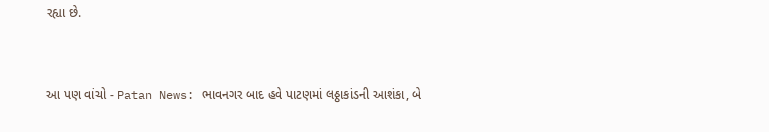રહ્યા છે.


આ પણ વાંચો - Patan News: ભાવનગર બાદ હવે પાટણમાં લઠ્ઠાકાંડની આશંકા, બે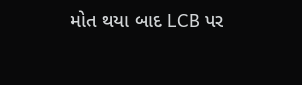મોત થયા બાદ LCB પર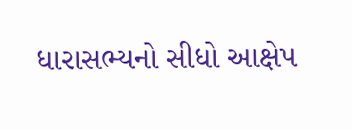ધારાસભ્યનો સીધો આક્ષેપ